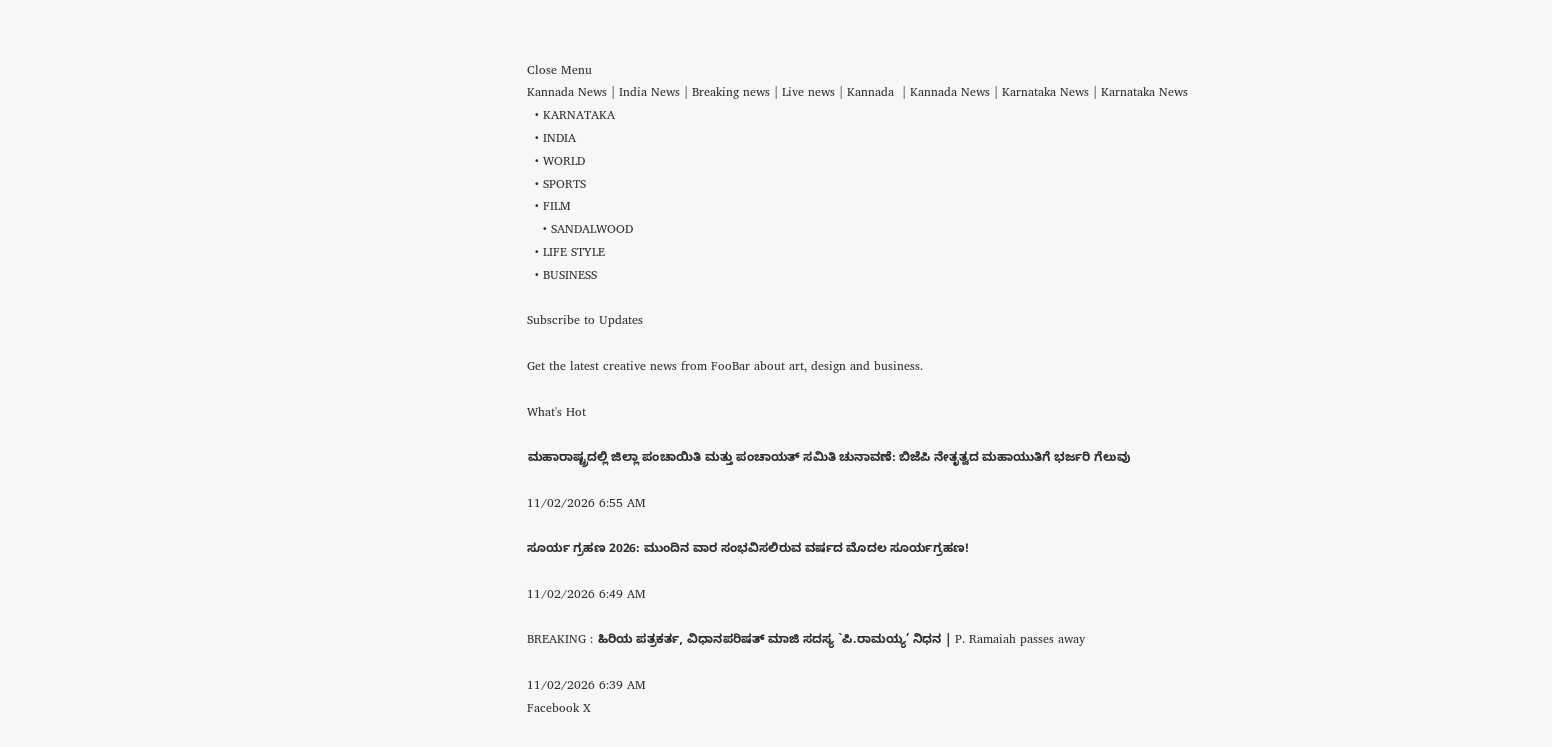Close Menu
Kannada News | India News | Breaking news | Live news | Kannada  | Kannada News | Karnataka News | Karnataka News
  • KARNATAKA
  • INDIA
  • WORLD
  • SPORTS
  • FILM
    • SANDALWOOD
  • LIFE STYLE
  • BUSINESS

Subscribe to Updates

Get the latest creative news from FooBar about art, design and business.

What's Hot

ಮಹಾರಾಷ್ಟ್ರದಲ್ಲಿ ಜಿಲ್ಲಾ ಪಂಚಾಯಿತಿ ಮತ್ತು ಪಂಚಾಯತ್ ಸಮಿತಿ ಚುನಾವಣೆ: ಬಿಜೆಪಿ ನೇತೃತ್ವದ ಮಹಾಯುತಿಗೆ ಭರ್ಜರಿ ಗೆಲುವು

11/02/2026 6:55 AM

ಸೂರ್ಯ ಗ್ರಹಣ 2026: ಮುಂದಿನ ವಾರ ಸಂಭವಿಸಲಿರುವ ವರ್ಷದ ಮೊದಲ ಸೂರ್ಯಗ್ರಹಣ!

11/02/2026 6:49 AM

BREAKING : ಹಿರಿಯ ಪತ್ರಕರ್ತ, ವಿಧಾನಪರಿಷತ್ ಮಾಜಿ ಸದಸ್ಯ `ಪಿ.ರಾಮಯ್ಯ’ ನಿಧನ | P. Ramaiah passes away

11/02/2026 6:39 AM
Facebook X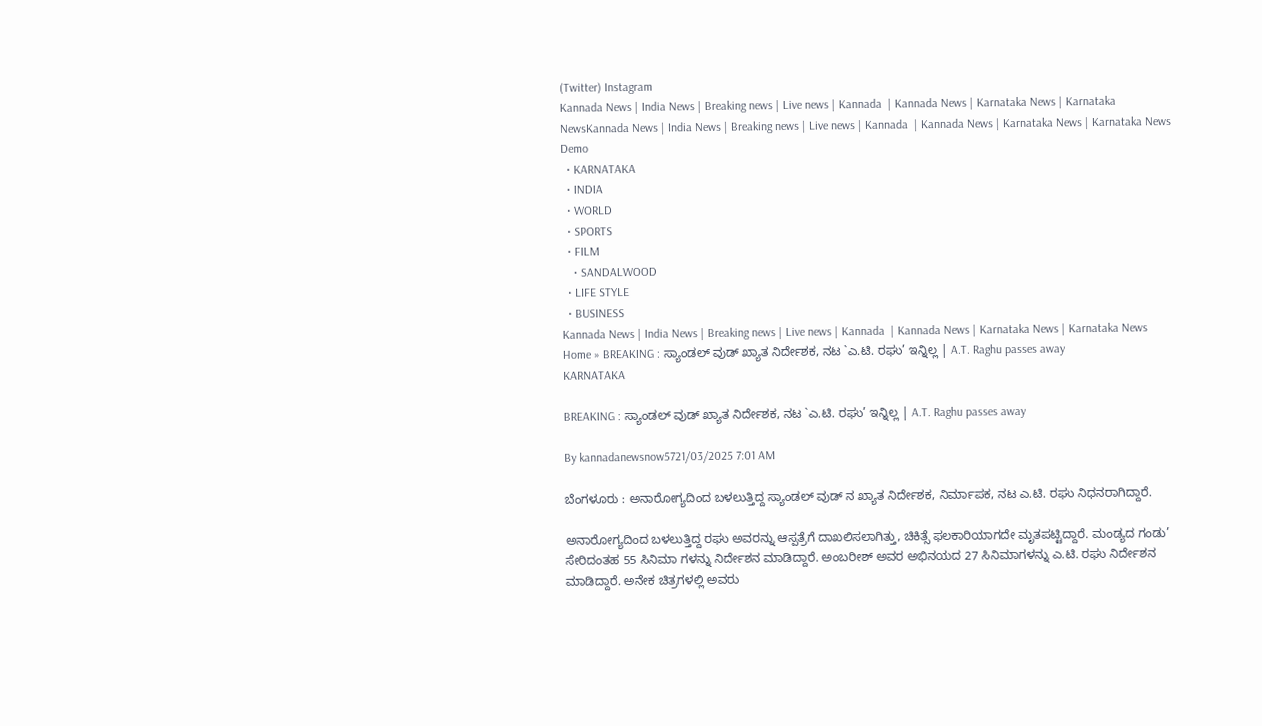(Twitter) Instagram
Kannada News | India News | Breaking news | Live news | Kannada  | Kannada News | Karnataka News | Karnataka NewsKannada News | India News | Breaking news | Live news | Kannada  | Kannada News | Karnataka News | Karnataka News
Demo
  • KARNATAKA
  • INDIA
  • WORLD
  • SPORTS
  • FILM
    • SANDALWOOD
  • LIFE STYLE
  • BUSINESS
Kannada News | India News | Breaking news | Live news | Kannada  | Kannada News | Karnataka News | Karnataka News
Home » BREAKING : ಸ್ಯಾಂಡಲ್ ವುಡ್ ಖ್ಯಾತ ನಿರ್ದೇಶಕ, ನಟ `ಎ.ಟಿ. ರಘು’ ಇನ್ನಿಲ್ಲ | A.T. Raghu passes away
KARNATAKA

BREAKING : ಸ್ಯಾಂಡಲ್ ವುಡ್ ಖ್ಯಾತ ನಿರ್ದೇಶಕ, ನಟ `ಎ.ಟಿ. ರಘು’ ಇನ್ನಿಲ್ಲ | A.T. Raghu passes away

By kannadanewsnow5721/03/2025 7:01 AM

ಬೆಂಗಳೂರು : ಅನಾರೋಗ್ಯದಿಂದ ಬಳಲುತ್ತಿದ್ದ ಸ್ಯಾಂಡಲ್ ವುಡ್ ನ ಖ್ಯಾತ ನಿರ್ದೇಶಕ, ನಿರ್ಮಾಪಕ, ನಟ ಎ.ಟಿ. ರಘು ನಿಧನರಾಗಿದ್ದಾರೆ.

ಅನಾರೋಗ್ಯದಿಂದ ಬಳಲುತ್ತಿದ್ದ ರಘು ಅವರನ್ನು ಆಸ್ಪತ್ರೆಗೆ ದಾಖಲಿಸಲಾಗಿತ್ತು, ಚಿಕಿತ್ಸೆ ಫಲಕಾರಿಯಾಗದೇ ಮೃತಪಟ್ಟಿದ್ದಾರೆ. ಮಂಡ್ಯದ ಗಂಡು’ ಸೇರಿದಂತಹ 55 ಸಿನಿಮಾ ಗಳನ್ನು ನಿರ್ದೇಶನ ಮಾಡಿದ್ದಾರೆ. ಅಂಬರೀಶ್ ಅವರ ಅಭಿನಯದ 27 ಸಿನಿಮಾಗಳನ್ನು ಎ.ಟಿ. ರಘು ನಿರ್ದೇಶನ ಮಾಡಿದ್ದಾರೆ. ಅನೇಕ ಚಿತ್ರಗಳಲ್ಲಿ ಅವರು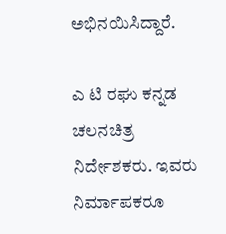ಅಭಿನಯಿಸಿದ್ದಾರೆ.

ಎ ಟಿ ರಘು ಕನ್ನಡ ಚಲನಚಿತ್ರ ನಿರ್ದೇಶಕರು. ಇವರು ನಿರ್ಮಾಪಕರೂ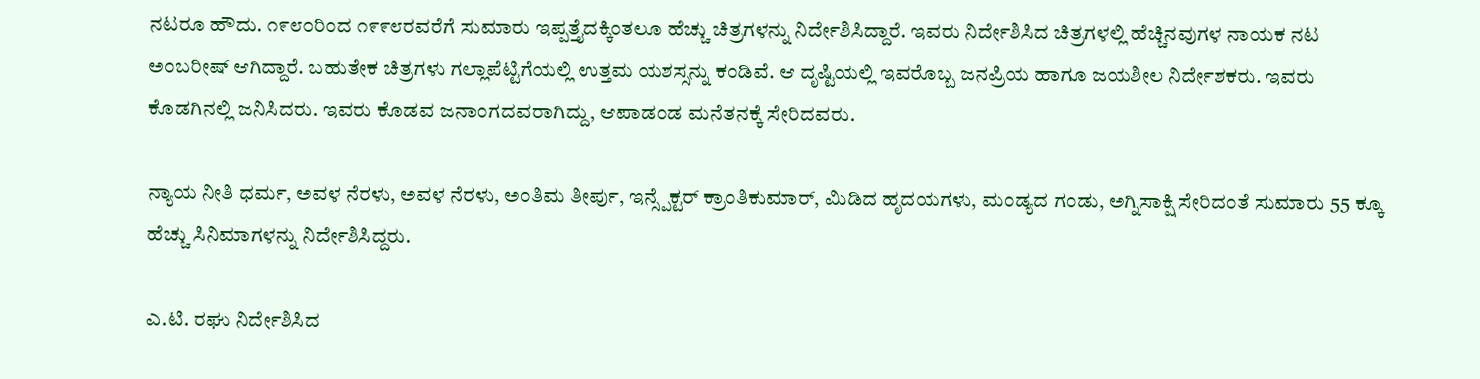ನಟರೂ ಹೌದು. ೧೯೮೦ರಿಂದ ೧೯೯೮ರವರೆಗೆ ಸುಮಾರು ಇಪ್ಪತ್ತೈದಕ್ಕಿಂತಲೂ ಹೆಚ್ಚು ಚಿತ್ರಗಳನ್ನು ನಿರ್ದೇಶಿಸಿದ್ದಾರೆ. ಇವರು ನಿರ್ದೇಶಿಸಿದ ಚಿತ್ರಗಳಲ್ಲಿ ಹೆಚ್ಚಿನವುಗಳ ನಾಯಕ ನಟ ಅಂಬರೀಷ್ ಆಗಿದ್ದಾರೆ. ಬಹುತೇಕ ಚಿತ್ರಗಳು ಗಲ್ಲಾಪೆಟ್ಟಿಗೆಯಲ್ಲಿ ಉತ್ತಮ ಯಶಸ್ಸನ್ನು ಕಂಡಿವೆ. ಆ ದೃಷ್ಟಿಯಲ್ಲಿ ಇವರೊಬ್ಬ ಜನಪ್ರಿಯ ಹಾಗೂ ಜಯಶೀಲ ನಿರ್ದೇಶಕರು. ಇವರು ಕೊಡಗಿನಲ್ಲಿ ಜನಿಸಿದರು. ಇವರು ಕೊಡವ ಜನಾಂಗದವರಾಗಿದ್ದು, ಆಪಾಡಂಡ ಮನೆತನಕ್ಕೆ ಸೇರಿದವರು.

ನ್ಯಾಯ ನೀತಿ ಧರ್ಮ, ಅವಳ ನೆರಳು, ಅವಳ ನೆರಳು, ಅಂತಿಮ ತೀರ್ಪು, ಇನ್ಸ್ಪೆಕ್ಟರ್ ಕ್ರಾಂತಿಕುಮಾರ್, ಮಿಡಿದ ಹೃದಯಗಳು, ಮಂಡ್ಯದ ಗಂಡು, ಅಗ್ನಿಸಾಕ್ಷಿ ಸೇರಿದಂತೆ ಸುಮಾರು 55 ಕ್ಕೂ ಹೆಚ್ಚು ಸಿನಿಮಾಗಳನ್ನು ನಿರ್ದೇಶಿಸಿದ್ದರು.

ಎ.ಟಿ. ರಘು ನಿರ್ದೇಶಿಸಿದ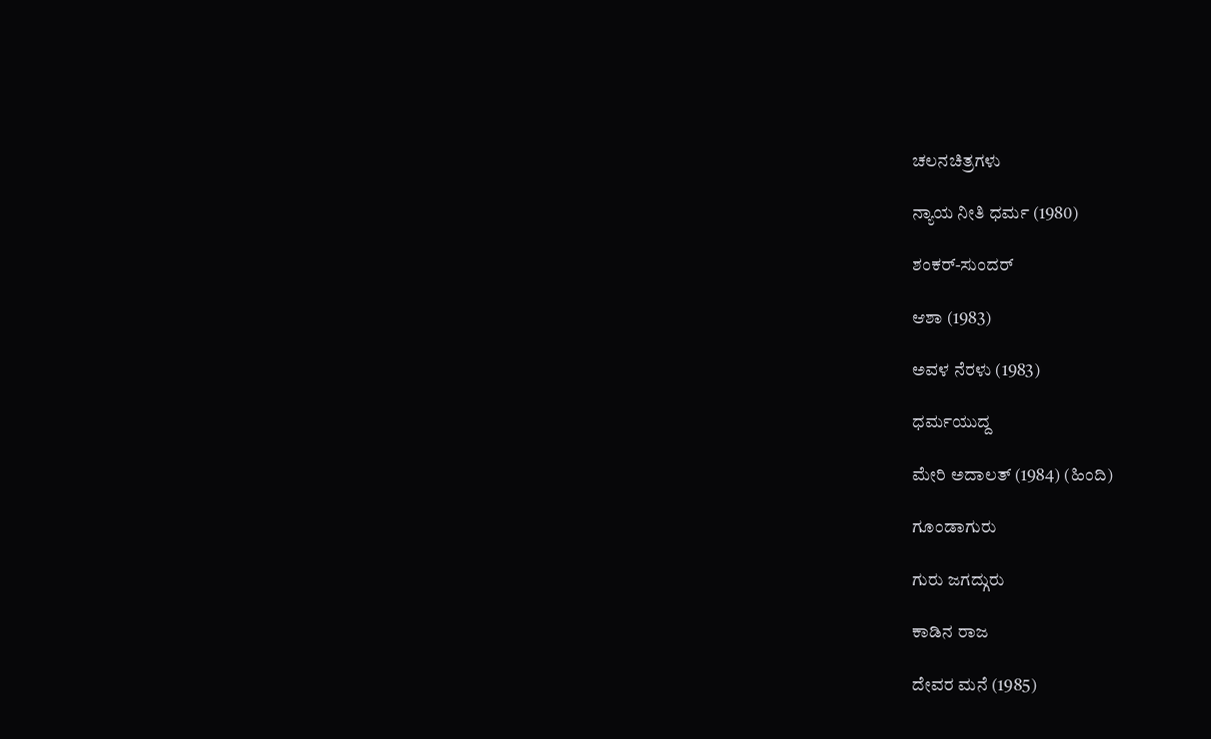ಚಲನಚಿತ್ರಗಳು

ನ್ಯಾಯ ನೀತಿ ಧರ್ಮ (1980)

ಶಂಕರ್-ಸುಂದರ್

ಆಶಾ (1983)

ಅವಳ ನೆರಳು (1983)

ಧರ್ಮಯುದ್ದ

ಮೇರಿ ಅದಾಲತ್ (1984) (ಹಿಂದಿ)

ಗೂಂಡಾಗುರು

ಗುರು ಜಗದ್ಗುರು

ಕಾಡಿನ ರಾಜ

ದೇವರ ಮನೆ (1985)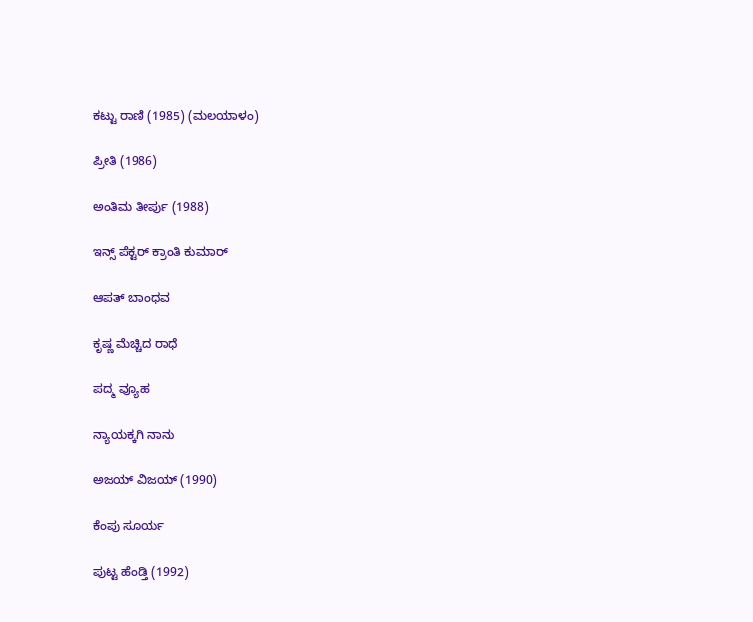ಕಟ್ಟು ರಾಣಿ (1985) (ಮಲಯಾಳಂ)

ಪ್ರೀತಿ (1986)

ಅಂತಿಮ ತೀರ್ಪು (1988)

ಇನ್ಸ್‌ ಪೆಕ್ಟರ್ ಕ್ರಾಂತಿ ಕುಮಾರ್

ಆಪತ್ ಬಾಂಧವ

ಕೃಷ್ಣ ಮೆಚ್ಚಿದ ರಾಧೆ

ಪದ್ಮ ವ್ಯೂಹ

ನ್ಯಾಯಕ್ಕಗಿ ನಾನು

ಅಜಯ್ ವಿಜಯ್ (1990)

ಕೆಂಪು ಸೂರ್ಯ

ಪುಟ್ಟ ಹೆಂಡ್ತಿ (1992)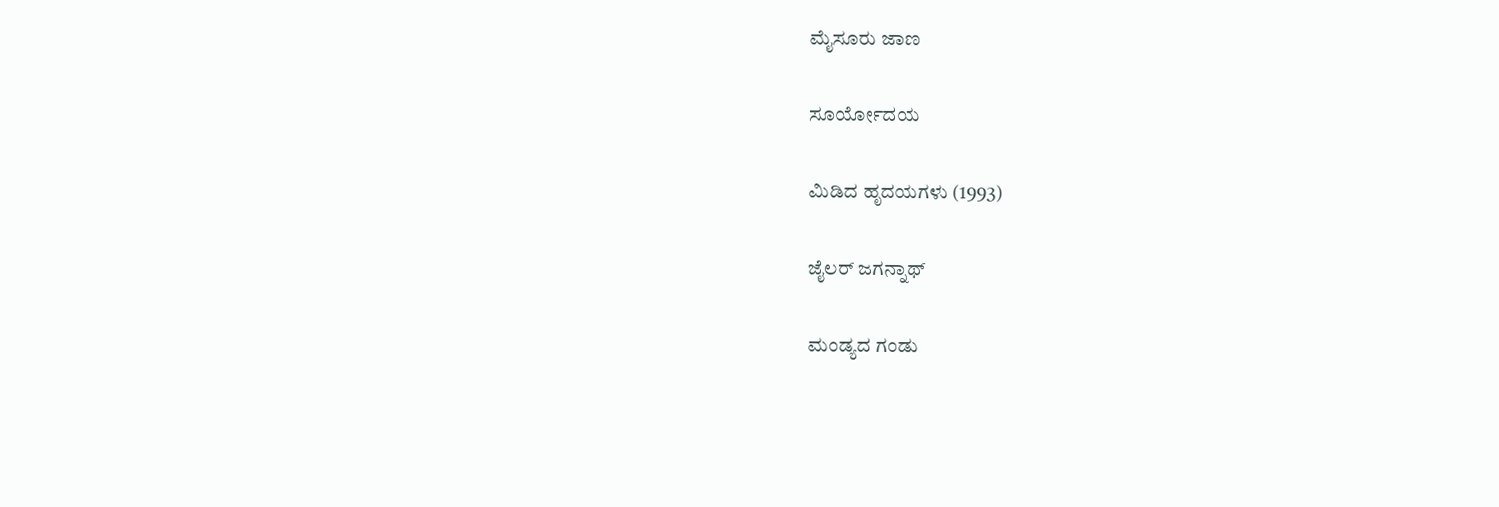ಮೈಸೂರು ಜಾಣ

ಸೂರ್ಯೋದಯ

ಮಿಡಿದ ಹೃದಯಗಳು (1993)

ಜೈಲರ್ ಜಗನ್ನಾಥ್

ಮಂಡ್ಯದ ಗಂಡು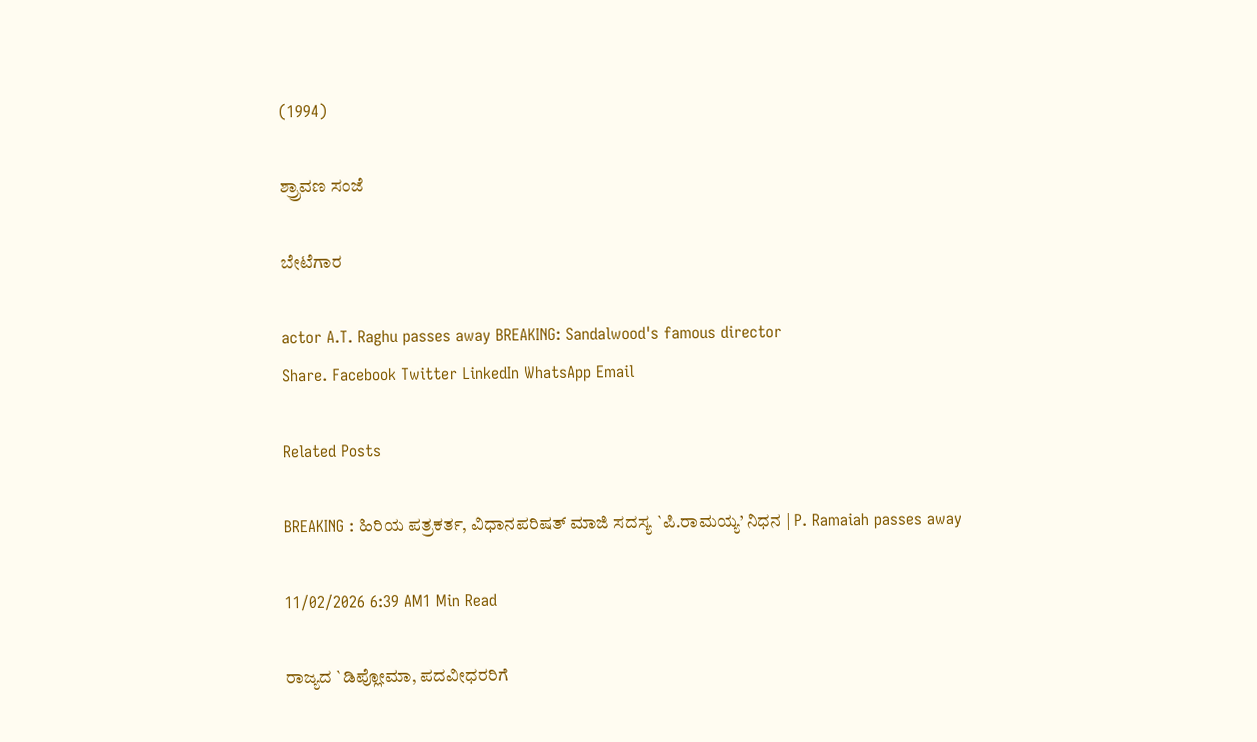(1994)

ಶ್ರ್ರಾವಣ ಸಂಜೆ

ಬೇಟೆಗಾರ

actor A.T. Raghu passes away BREAKING: Sandalwood's famous director
Share. Facebook Twitter LinkedIn WhatsApp Email

Related Posts

BREAKING : ಹಿರಿಯ ಪತ್ರಕರ್ತ, ವಿಧಾನಪರಿಷತ್ ಮಾಜಿ ಸದಸ್ಯ `ಪಿ.ರಾಮಯ್ಯ’ ನಿಧನ | P. Ramaiah passes away

11/02/2026 6:39 AM1 Min Read

ರಾಜ್ಯದ `ಡಿಪ್ಲೋಮಾ, ಪದವೀಧರರಿಗೆ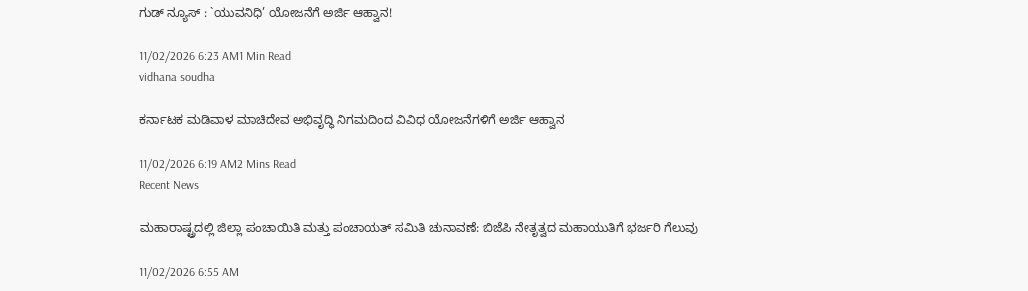ಗುಡ್ ನ್ಯೂಸ್ : `ಯುವನಿಧಿ’ ಯೋಜನೆಗೆ ಅರ್ಜಿ ಆಹ್ವಾನ!

11/02/2026 6:23 AM1 Min Read
vidhana soudha

ಕರ್ನಾಟಕ ಮಡಿವಾಳ ಮಾಚಿದೇವ ಅಭಿವೃದ್ಧಿ ನಿಗಮದಿಂದ ವಿವಿಧ ಯೋಜನೆಗಳಿಗೆ ಅರ್ಜಿ ಆಹ್ವಾನ

11/02/2026 6:19 AM2 Mins Read
Recent News

ಮಹಾರಾಷ್ಟ್ರದಲ್ಲಿ ಜಿಲ್ಲಾ ಪಂಚಾಯಿತಿ ಮತ್ತು ಪಂಚಾಯತ್ ಸಮಿತಿ ಚುನಾವಣೆ: ಬಿಜೆಪಿ ನೇತೃತ್ವದ ಮಹಾಯುತಿಗೆ ಭರ್ಜರಿ ಗೆಲುವು

11/02/2026 6:55 AM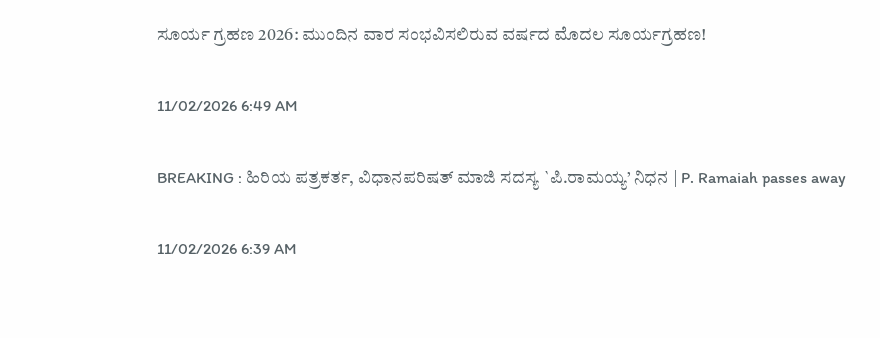ಸೂರ್ಯ ಗ್ರಹಣ 2026: ಮುಂದಿನ ವಾರ ಸಂಭವಿಸಲಿರುವ ವರ್ಷದ ಮೊದಲ ಸೂರ್ಯಗ್ರಹಣ!

11/02/2026 6:49 AM

BREAKING : ಹಿರಿಯ ಪತ್ರಕರ್ತ, ವಿಧಾನಪರಿಷತ್ ಮಾಜಿ ಸದಸ್ಯ `ಪಿ.ರಾಮಯ್ಯ’ ನಿಧನ | P. Ramaiah passes away

11/02/2026 6:39 AM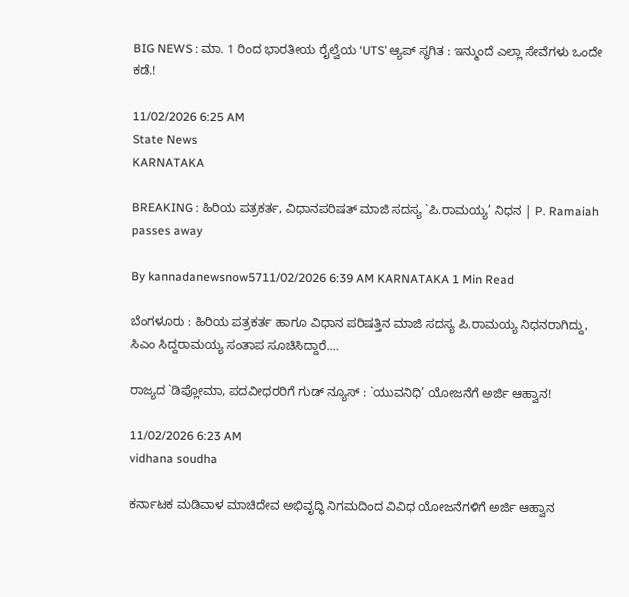BIG NEWS : ಮಾ. 1 ರಿಂದ ಭಾರತೀಯ ರೈಲ್ವೆಯ ‘UTS’ ಆ್ಯಪ್ ಸ್ಥಗಿತ : ಇನ್ಮುಂದೆ ಎಲ್ಲಾ ಸೇವೆಗಳು ಒಂದೇ ಕಡೆ.!

11/02/2026 6:25 AM
State News
KARNATAKA

BREAKING : ಹಿರಿಯ ಪತ್ರಕರ್ತ, ವಿಧಾನಪರಿಷತ್ ಮಾಜಿ ಸದಸ್ಯ `ಪಿ.ರಾಮಯ್ಯ’ ನಿಧನ | P. Ramaiah passes away

By kannadanewsnow5711/02/2026 6:39 AM KARNATAKA 1 Min Read

ಬೆಂಗಳೂರು : ಹಿರಿಯ ಪತ್ರಕರ್ತ ಹಾಗೂ ವಿಧಾನ ಪರಿಷತ್ತಿನ ಮಾಜಿ ಸದಸ್ಯ ಪಿ.ರಾಮಯ್ಯ ನಿಧನರಾಗಿದ್ದು, ಸಿಎಂ ಸಿದ್ದರಾಮಯ್ಯ ಸಂತಾಪ ಸೂಚಿಸಿದ್ದಾರೆ.…

ರಾಜ್ಯದ `ಡಿಪ್ಲೋಮಾ, ಪದವೀಧರರಿಗೆ ಗುಡ್ ನ್ಯೂಸ್ : `ಯುವನಿಧಿ’ ಯೋಜನೆಗೆ ಅರ್ಜಿ ಆಹ್ವಾನ!

11/02/2026 6:23 AM
vidhana soudha

ಕರ್ನಾಟಕ ಮಡಿವಾಳ ಮಾಚಿದೇವ ಅಭಿವೃದ್ಧಿ ನಿಗಮದಿಂದ ವಿವಿಧ ಯೋಜನೆಗಳಿಗೆ ಅರ್ಜಿ ಆಹ್ವಾನ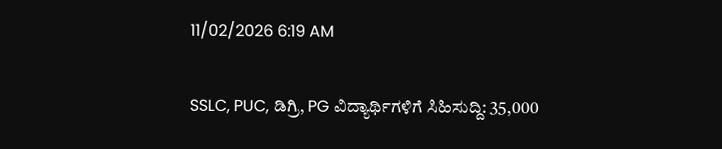11/02/2026 6:19 AM

SSLC, PUC, ಡಿಗ್ರಿ, PG ವಿದ್ಯಾರ್ಥಿಗಳಿಗೆ ಸಿಹಿಸುದ್ದಿ: 35,000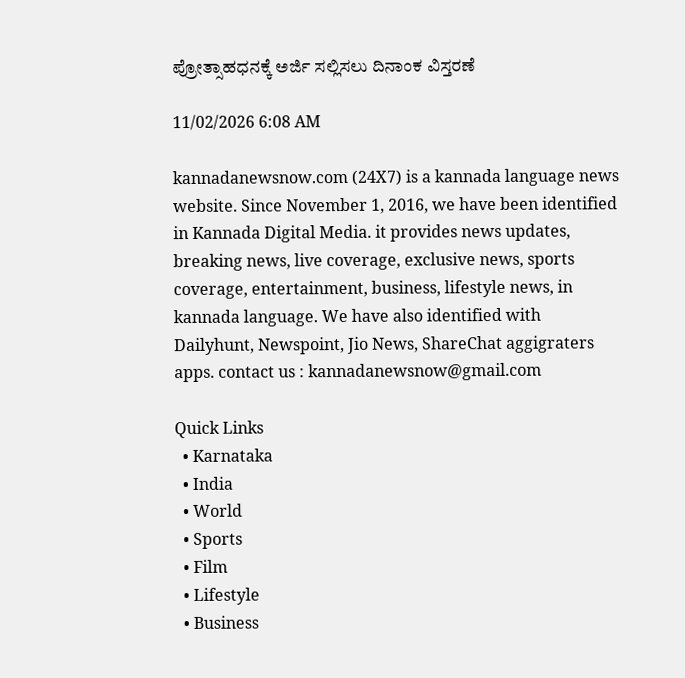ಪ್ರೋತ್ಸಾಹಧನಕ್ಕೆ ಅರ್ಜಿ ಸಲ್ಲಿಸಲು ದಿನಾಂಕ ವಿಸ್ತರಣೆ

11/02/2026 6:08 AM

kannadanewsnow.com (24X7) is a kannada language news website. Since November 1, 2016, we have been identified in Kannada Digital Media. it provides news updates, breaking news, live coverage, exclusive news, sports coverage, entertainment, business, lifestyle news, in kannada language. We have also identified with Dailyhunt, Newspoint, Jio News, ShareChat aggigraters apps. contact us : kannadanewsnow@gmail.com

Quick Links
  • Karnataka
  • India
  • World
  • Sports
  • Film
  • Lifestyle
  • Business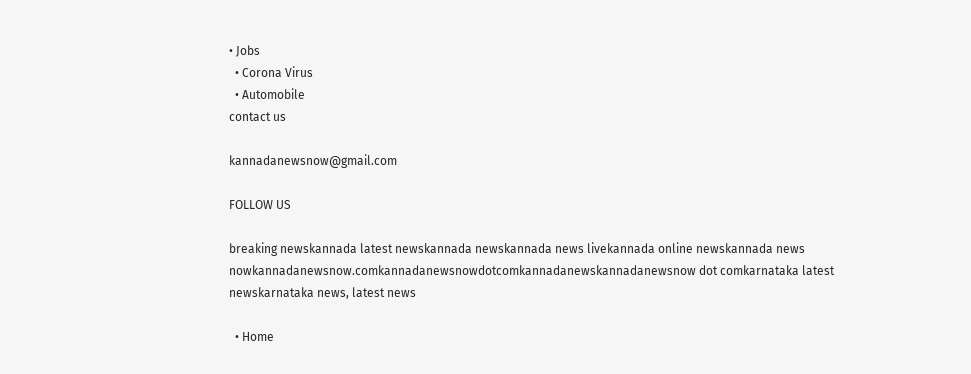• Jobs
  • Corona Virus
  • Automobile
contact us

kannadanewsnow@gmail.com

FOLLOW US

breaking newskannada latest newskannada newskannada news livekannada online newskannada news nowkannadanewsnow.comkannadanewsnowdotcomkannadanewskannadanewsnow dot comkarnataka latest newskarnataka news, latest news

  • Home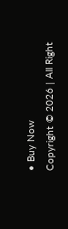• Buy Now
Copyright © 2026 | All Right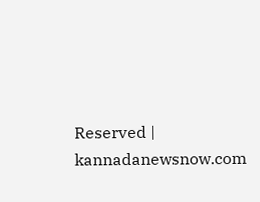Reserved | kannadanewsnow.com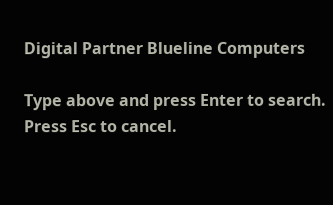Digital Partner Blueline Computers

Type above and press Enter to search. Press Esc to cancel.